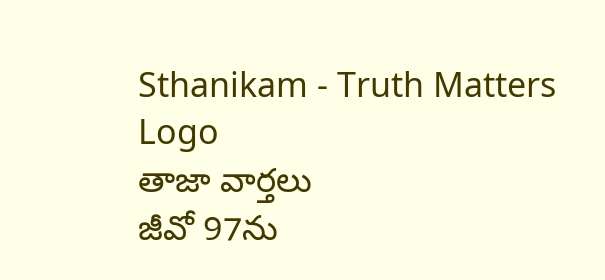Sthanikam - Truth Matters
Logo
తాజా వార్తలు
జీవో 97ను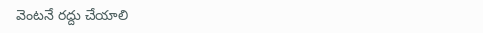వెంటనే రద్దు చేయాలి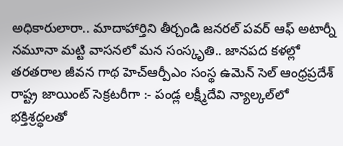అధికారులారా.. మాదాహార్తిని తీర్చండి జనరల్ పవర్ ఆఫ్ అటార్నీ నమూనా మట్టి వాసనలో మన సంస్కృతి.. జానపద కళల్లో తరతరాల జీవన గాథ హెచ్ఆర్పీఎం సంస్థ ఉమెన్ సెల్ ఆంధ్రప్రదేశ్ రాష్ట్ర జాయింట్ సెక్రటరీగా :- పండ్ల లక్ష్మీదేవి న్యాల్కల్‌లో భక్తిశ్రద్ధలతో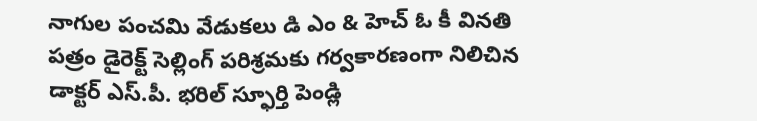నాగుల పంచమి వేడుకలు డి ఎం & హెచ్ ఓ కీ వినతి పత్రం డైరెక్ట్ సెల్లింగ్ పరిశ్రమకు గర్వకారణంగా నిలిచిన డాక్టర్ ఎస్.పీ. భరిల్ స్ఫూర్తి పెండ్లి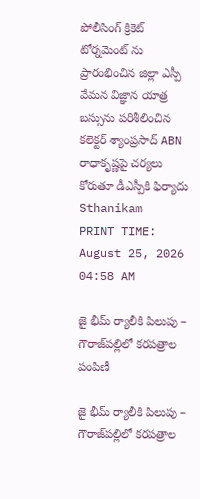పోలీసింగ్ క్రికెట్ టోర్నమెంట్ ను ప్రారంభించిన జిల్లా ఎస్పీ వేమన విజ్ఞాన యాత్ర బస్సును పరిశీలించిన కలెక్టర్ శ్యాంప్రసాద్ ABN రాధాకృష్ణపై చర్యలు కోరుతూ డీఎస్పీకి ఫిర్యాదు
Sthanikam
PRINT TIME: August 25, 2026 04:58 AM

జై భీమ్ ర్యాలీకి పిలుపు – గౌరాజ్‌పల్లిలో కరపత్రాల పంపిణీ

జై భీమ్ ర్యాలీకి పిలుపు – గౌరాజ్‌పల్లిలో కరపత్రాల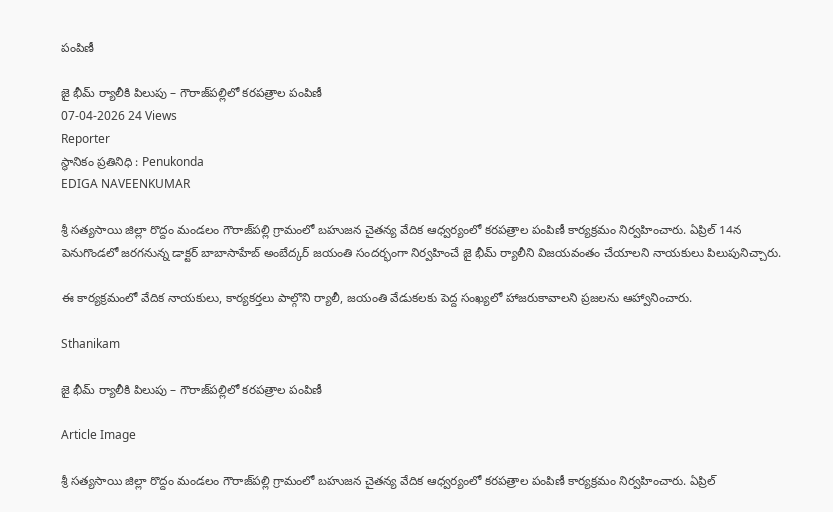పంపిణీ

జై భీమ్ ర్యాలీకి పిలుపు – గౌరాజ్‌పల్లిలో కరపత్రాల పంపిణీ
07-04-2026 24 Views
Reporter
స్థానికం ప్రతినిధి : Penukonda
EDIGA NAVEENKUMAR

శ్రీ సత్యసాయి జిల్లా రొద్దం మండలం గౌరాజ్‌పల్లి గ్రామంలో బహుజన చైతన్య వేదిక ఆధ్వర్యంలో కరపత్రాల పంపిణీ కార్యక్రమం నిర్వహించారు. ఏప్రిల్ 14న పెనుగొండలో జరగనున్న డాక్టర్ బాబాసాహేబ్ అంబేద్కర్ జయంతి సందర్భంగా నిర్వహించే జై భీమ్ ర్యాలీని విజయవంతం చేయాలని నాయకులు పిలుపునిచ్చారు.

ఈ కార్యక్రమంలో వేదిక నాయకులు, కార్యకర్తలు పాల్గొని ర్యాలీ, జయంతి వేడుకలకు పెద్ద సంఖ్యలో హాజరుకావాలని ప్రజలను ఆహ్వానించారు.

Sthanikam

జై భీమ్ ర్యాలీకి పిలుపు – గౌరాజ్‌పల్లిలో కరపత్రాల పంపిణీ

Article Image

శ్రీ సత్యసాయి జిల్లా రొద్దం మండలం గౌరాజ్‌పల్లి గ్రామంలో బహుజన చైతన్య వేదిక ఆధ్వర్యంలో కరపత్రాల పంపిణీ కార్యక్రమం నిర్వహించారు. ఏప్రిల్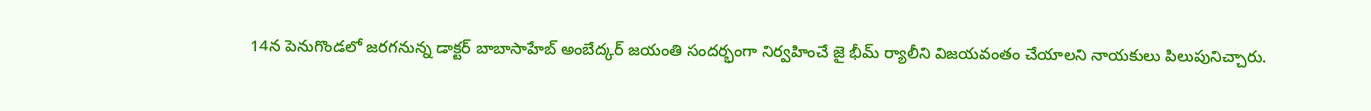14న పెనుగొండలో జరగనున్న డాక్టర్ బాబాసాహేబ్ అంబేద్కర్ జయంతి సందర్భంగా నిర్వహించే జై భీమ్ ర్యాలీని విజయవంతం చేయాలని నాయకులు పిలుపునిచ్చారు.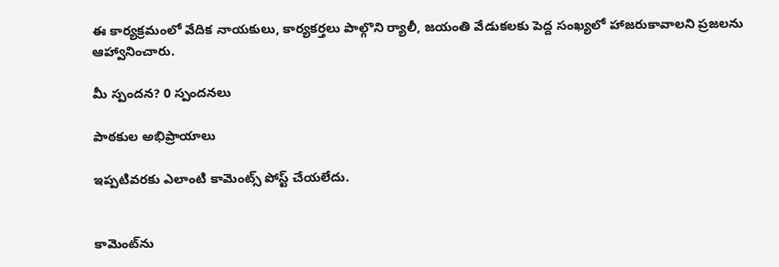ఈ కార్యక్రమంలో వేదిక నాయకులు, కార్యకర్తలు పాల్గొని ర్యాలీ, జయంతి వేడుకలకు పెద్ద సంఖ్యలో హాజరుకావాలని ప్రజలను ఆహ్వానించారు.

మీ స్పందన? 0 స్పందనలు

పాఠకుల అభిప్రాయాలు

ఇప్పటివరకు ఎలాంటి కామెంట్స్ పోస్ట్ చేయలేదు.


కామెంట్‌ను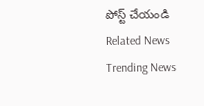పోస్ట్ చేయండి
Related News
Trending News